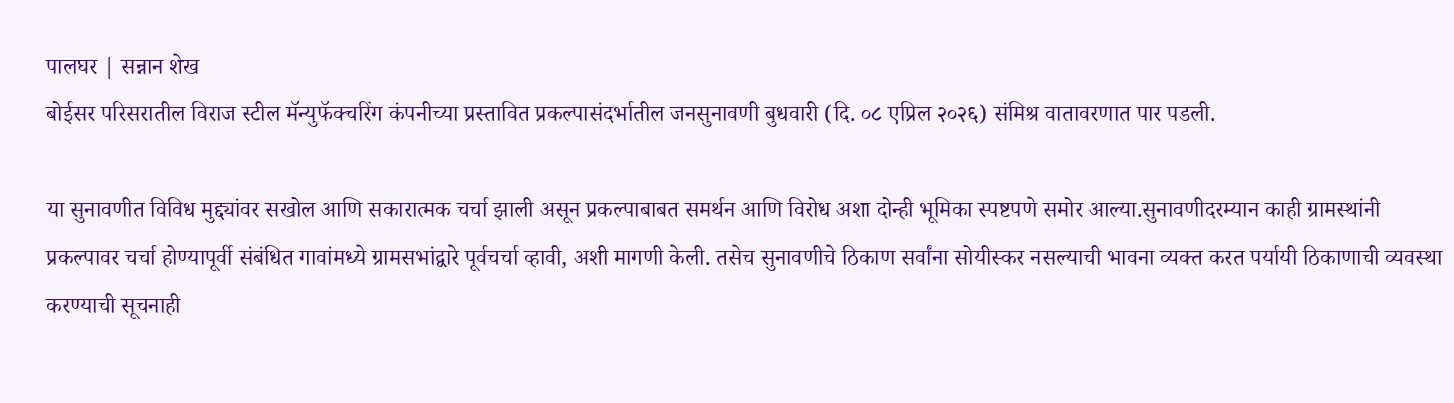पालघर | सन्नान शेख
बोईसर परिसरातील विराज स्टील मॅन्युफॅक्चरिंग कंपनीच्या प्रस्तावित प्रकल्पासंदर्भातील जनसुनावणी बुधवारी (दि. ०८ एप्रिल २०२६) संमिश्र वातावरणात पार पडली.

या सुनावणीत विविध मुद्द्यांवर सखोल आणि सकारात्मक चर्चा झाली असून प्रकल्पाबाबत समर्थन आणि विरोध अशा दोन्ही भूमिका स्पष्टपणे समोर आल्या.सुनावणीदरम्यान काही ग्रामस्थांनी प्रकल्पावर चर्चा होण्यापूर्वी संबंधित गावांमध्ये ग्रामसभांद्वारे पूर्वचर्चा व्हावी, अशी मागणी केली. तसेच सुनावणीचे ठिकाण सर्वांना सोयीस्कर नसल्याची भावना व्यक्त करत पर्यायी ठिकाणाची व्यवस्था करण्याची सूचनाही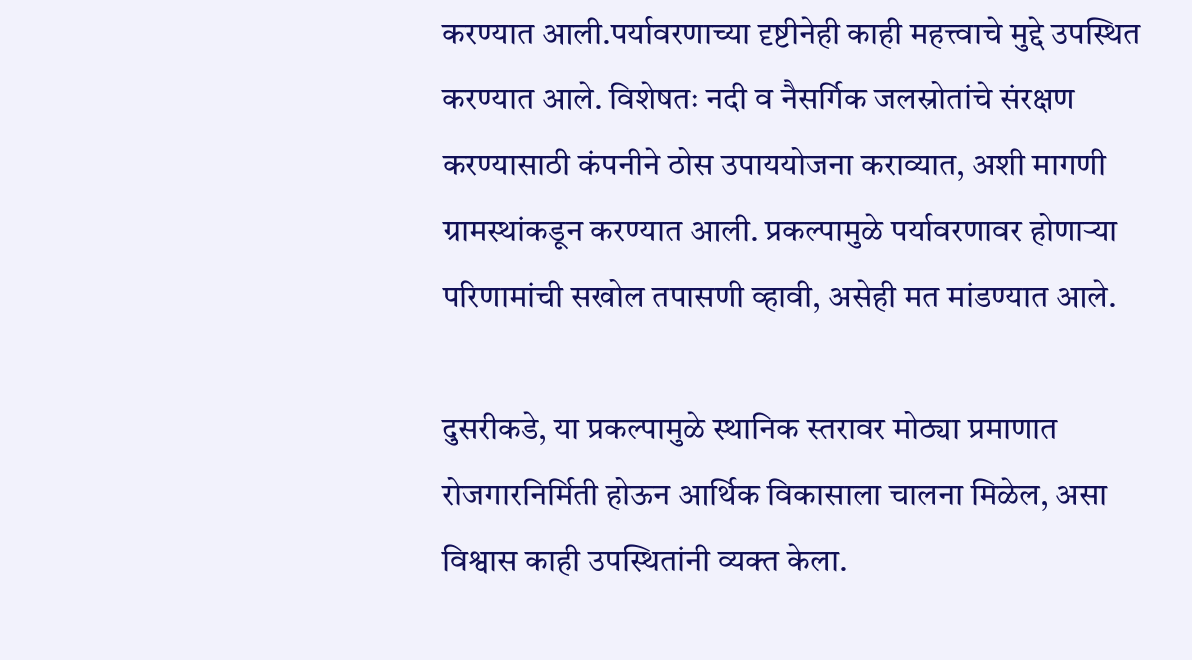करण्यात आली.पर्यावरणाच्या दृष्टीनेही काही महत्त्वाचे मुद्दे उपस्थित करण्यात आले. विशेषतः नदी व नैसर्गिक जलस्रोतांचे संरक्षण करण्यासाठी कंपनीने ठोस उपाययोजना कराव्यात, अशी मागणी ग्रामस्थांकडून करण्यात आली. प्रकल्पामुळे पर्यावरणावर होणाऱ्या परिणामांची सखोल तपासणी व्हावी, असेही मत मांडण्यात आले.

दुसरीकडे, या प्रकल्पामुळे स्थानिक स्तरावर मोठ्या प्रमाणात रोजगारनिर्मिती होऊन आर्थिक विकासाला चालना मिळेल, असा विश्वास काही उपस्थितांनी व्यक्त केला.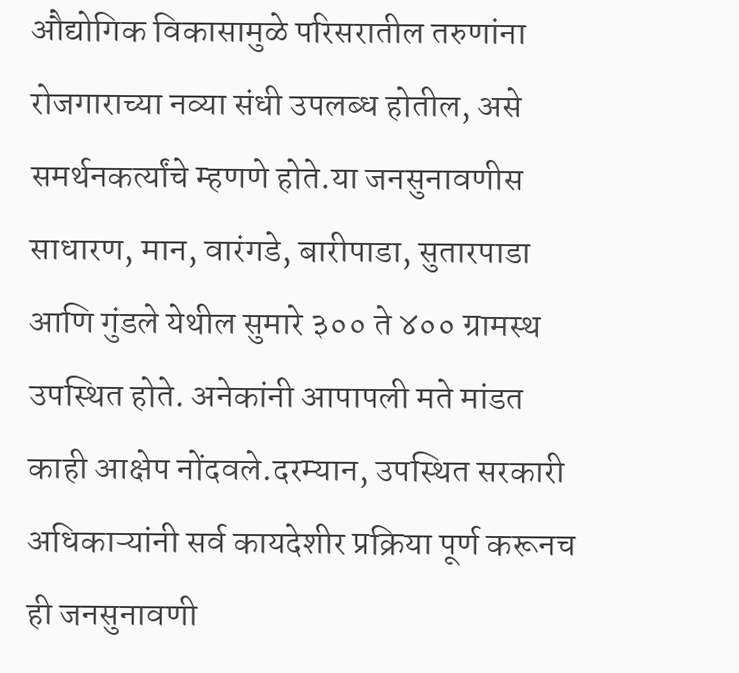औद्योगिक विकासामुळे परिसरातील तरुणांना रोजगाराच्या नव्या संधी उपलब्ध होतील, असे समर्थनकर्त्यांचे म्हणणे होते.या जनसुनावणीस साधारण, मान, वारंगडे, बारीपाडा, सुतारपाडा आणि गुंडले येथील सुमारे ३०० ते ४०० ग्रामस्थ उपस्थित होते. अनेकांनी आपापली मते मांडत काही आक्षेप नोंदवले.दरम्यान, उपस्थित सरकारी अधिकाऱ्यांनी सर्व कायदेशीर प्रक्रिया पूर्ण करूनच ही जनसुनावणी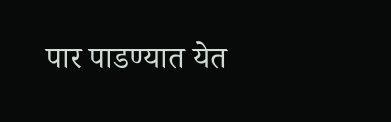पार पाडण्यात येत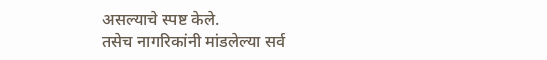असल्याचे स्पष्ट केले.
तसेच नागरिकांनी मांडलेल्या सर्व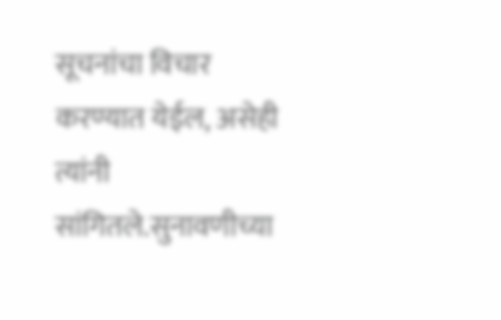सूचनांचा विचार करण्यात येईल, असेही त्यांनी सांगितले.सुनावणीच्या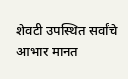शेवटी उपस्थित सर्वांचे आभार मानत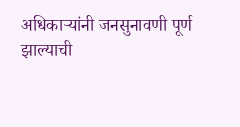अधिकाऱ्यांनी जनसुनावणी पूर्ण झाल्याची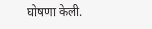घोषणा केली.